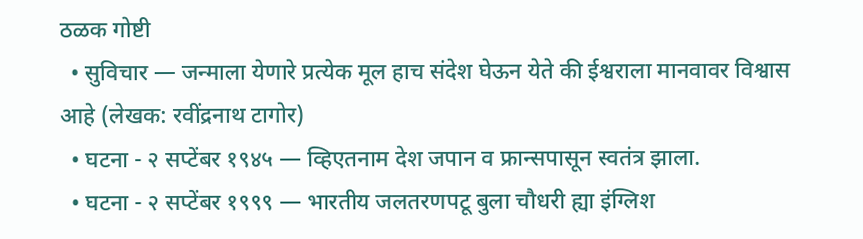ठळक गोष्टी
  • सुविचार — जन्माला येणारे प्रत्येक मूल हाच संदेश घेऊन येते की ईश्वराला मानवावर विश्वास आहे (लेखक: रवींद्रनाथ टागोर)
  • घटना - २ सप्टेंबर १९४५ — व्हिएतनाम देश जपान व फ्रान्सपासून स्वतंत्र झाला.
  • घटना - २ सप्टेंबर १९९९ — भारतीय जलतरणपटू बुला चौधरी ह्या इंग्लिश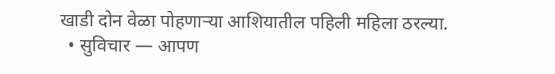खाडी दोन वेळा पोहणाऱ्या आशियातील पहिली महिला ठरल्या.
  • सुविचार — आपण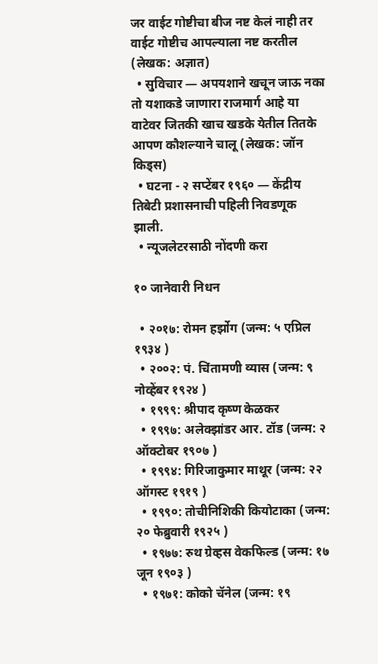जर वाईट गोष्टीचा बीज नष्ट केलं नाही तर वाईट गोष्टीच आपल्याला नष्ट करतील (लेखक: अज्ञात)
  • सुविचार — अपयशाने खचून जाऊ नका तो यशाकडे जाणारा राजमार्ग आहे या वाटेवर जितकी खाच खडके येतील तितके आपण कौशल्याने चालू (लेखक: जॉन किड्स)
  • घटना - २ सप्टेंबर १९६० — केंद्रीय तिबेटी प्रशासनाची पहिली निवडणूक झाली.
  • न्यूजलेटरसाठी नोंदणी करा

१० जानेवारी निधन

  • २०१७: रोमन हर्झोग (जन्म: ५ एप्रिल १९३४ )
  • २००२: पं. चिंतामणी व्यास (जन्म: ९ नोव्हेंबर १९२४ )
  • १९९९: श्रीपाद कृष्ण केळकर
  • १९९७: अलेक्झांडर आर. टॉड (जन्म: २ ऑक्टोबर १९०७ )
  • १९९४: गिरिजाकुमार माथूर (जन्म: २२ ऑगस्ट १९१९ )
  • १९९०: तोचीनिशिकी कियोटाका (जन्म: २० फेब्रुवारी १९२५ )
  • १९७७: रुथ ग्रेव्हस वेकफिल्ड (जन्म: १७ जून १९०३ )
  • १९७१: कोको चॅनेल (जन्म: १९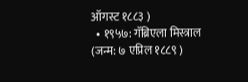ऑगस्ट १८८३ )
  • १९५७: गॅब्रिएला मिस्त्राल (जन्म: ७ एप्रिल १८८९ )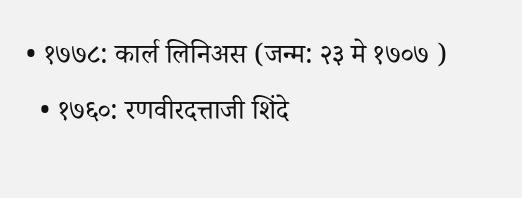• १७७८: कार्ल लिनिअस (जन्म: २३ मे १७०७ )
  • १७६०: रणवीरदत्ताजी शिंदे